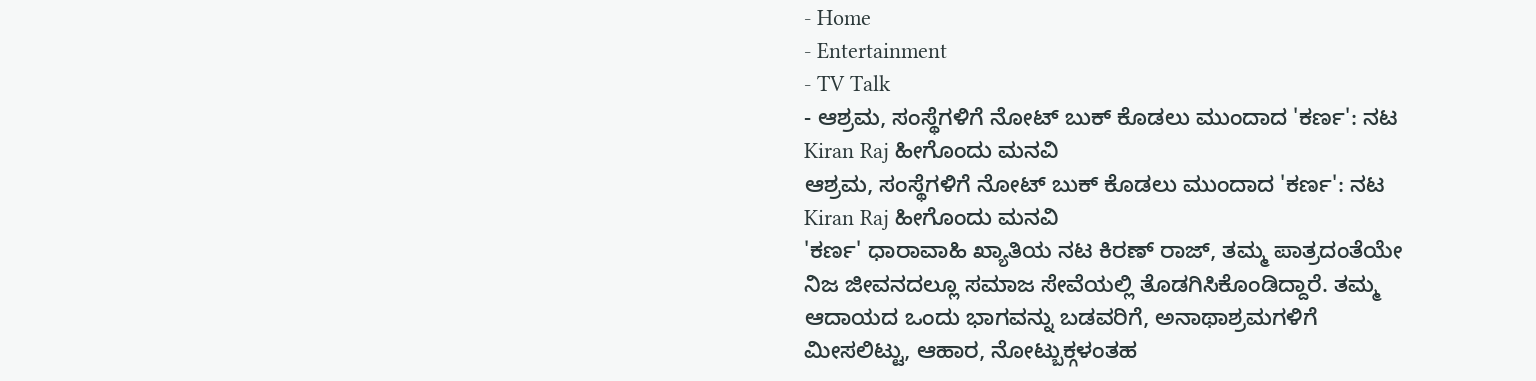- Home
- Entertainment
- TV Talk
- ಆಶ್ರಮ, ಸಂಸ್ಥೆಗಳಿಗೆ ನೋಟ್ ಬುಕ್ ಕೊಡಲು ಮುಂದಾದ 'ಕರ್ಣ': ನಟ Kiran Raj ಹೀಗೊಂದು ಮನವಿ
ಆಶ್ರಮ, ಸಂಸ್ಥೆಗಳಿಗೆ ನೋಟ್ ಬುಕ್ ಕೊಡಲು ಮುಂದಾದ 'ಕರ್ಣ': ನಟ Kiran Raj ಹೀಗೊಂದು ಮನವಿ
'ಕರ್ಣ' ಧಾರಾವಾಹಿ ಖ್ಯಾತಿಯ ನಟ ಕಿರಣ್ ರಾಜ್, ತಮ್ಮ ಪಾತ್ರದಂತೆಯೇ ನಿಜ ಜೀವನದಲ್ಲೂ ಸಮಾಜ ಸೇವೆಯಲ್ಲಿ ತೊಡಗಿಸಿಕೊಂಡಿದ್ದಾರೆ. ತಮ್ಮ ಆದಾಯದ ಒಂದು ಭಾಗವನ್ನು ಬಡವರಿಗೆ, ಅನಾಥಾಶ್ರಮಗಳಿಗೆ ಮೀಸಲಿಟ್ಟು, ಆಹಾರ, ನೋಟ್ಬುಕ್ಗಳಂತಹ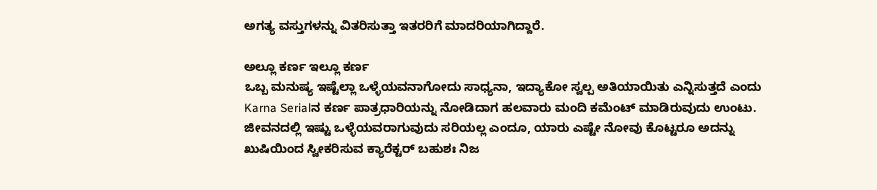ಅಗತ್ಯ ವಸ್ತುಗಳನ್ನು ವಿತರಿಸುತ್ತಾ ಇತರರಿಗೆ ಮಾದರಿಯಾಗಿದ್ದಾರೆ.

ಅಲ್ಲೂ ಕರ್ಣ ಇಲ್ಲೂ ಕರ್ಣ
ಒಬ್ಬ ಮನುಷ್ಯ ಇಷ್ಟೆಲ್ಲಾ ಒಳ್ಳೆಯವನಾಗೋದು ಸಾಧ್ಯನಾ, ಇದ್ಯಾಕೋ ಸ್ವಲ್ಪ ಅತಿಯಾಯಿತು ಎನ್ನಿಸುತ್ತದೆ ಎಂದು Karna Serialನ ಕರ್ಣ ಪಾತ್ರಧಾರಿಯನ್ನು ನೋಡಿದಾಗ ಹಲವಾರು ಮಂದಿ ಕಮೆಂಟ್ ಮಾಡಿರುವುದು ಉಂಟು. ಜೀವನದಲ್ಲಿ ಇಷ್ಟು ಒಳ್ಳೆಯವರಾಗುವುದು ಸರಿಯಲ್ಲ ಎಂದೂ, ಯಾರು ಎಷ್ಟೇ ನೋವು ಕೊಟ್ಟರೂ ಅದನ್ನು ಖುಷಿಯಿಂದ ಸ್ವೀಕರಿಸುವ ಕ್ಯಾರೆಕ್ಟರ್ ಬಹುಶಃ ನಿಜ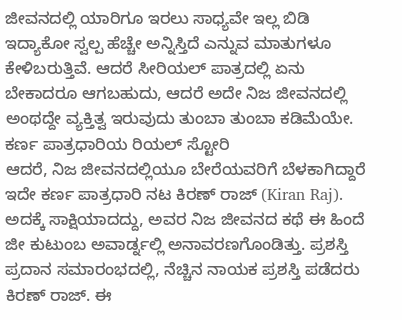ಜೀವನದಲ್ಲಿ ಯಾರಿಗೂ ಇರಲು ಸಾಧ್ಯವೇ ಇಲ್ಲ ಬಿಡಿ ಇದ್ಯಾಕೋ ಸ್ವಲ್ಪ ಹೆಚ್ಚೇ ಅನ್ನಿಸ್ತಿದೆ ಎನ್ನುವ ಮಾತುಗಳೂ ಕೇಳಿಬರುತ್ತಿವೆ. ಆದರೆ ಸೀರಿಯಲ್ ಪಾತ್ರದಲ್ಲಿ ಏನು ಬೇಕಾದರೂ ಆಗಬಹುದು, ಆದರೆ ಅದೇ ನಿಜ ಜೀವನದಲ್ಲಿ ಅಂಥದ್ದೇ ವ್ಯಕ್ತಿತ್ವ ಇರುವುದು ತುಂಬಾ ತುಂಬಾ ಕಡಿಮೆಯೇ.
ಕರ್ಣ ಪಾತ್ರಧಾರಿಯ ರಿಯಲ್ ಸ್ಟೋರಿ
ಆದರೆ, ನಿಜ ಜೀವನದಲ್ಲಿಯೂ ಬೇರೆಯವರಿಗೆ ಬೆಳಕಾಗಿದ್ದಾರೆ ಇದೇ ಕರ್ಣ ಪಾತ್ರಧಾರಿ ನಟ ಕಿರಣ್ ರಾಜ್ (Kiran Raj). ಅದಕ್ಕೆ ಸಾಕ್ಷಿಯಾದದ್ದು, ಅವರ ನಿಜ ಜೀವನದ ಕಥೆ ಈ ಹಿಂದೆ ಜೀ ಕುಟುಂಬ ಅವಾರ್ಡ್ನಲ್ಲಿ ಅನಾವರಣಗೊಂಡಿತ್ತು. ಪ್ರಶಸ್ತಿ ಪ್ರದಾನ ಸಮಾರಂಭದಲ್ಲಿ, ನೆಚ್ಚಿನ ನಾಯಕ ಪ್ರಶಸ್ತಿ ಪಡೆದರು ಕಿರಣ್ ರಾಜ್. ಈ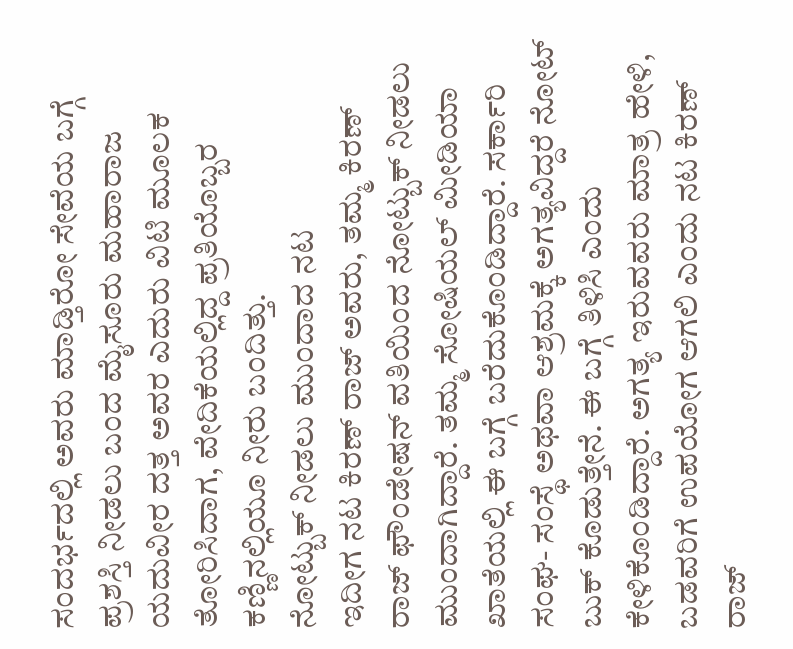ಸಂದರ್ಭದಲ್ಲಿ ಅವರು ಮಾಡ್ತಿರೋ ಸೇವೆಯ ಬಗ್ಗೆ ಪ್ರಶಸ್ತಿ ನೀಡಲು ಬಂದ ಮೈಸೂರು ಮಹಾರಾಜ ಯದುವೀರ ದತ್ತ ಅವರ ಎದುರು ವಿಟಿ ಮೂಲಕ ತೋರಿಸಿದಾಗ, ವೇದಿಕೆಯಲ್ಲಿದ್ದ ಪ್ರತಿಯೊಬ್ಬರ ಕಣ್ಣಿನಲ್ಲಿಯೂ ನೀರು ಬಂದಿತ್ತು.
ನೋಟ್ಬುಕ್ ನೀಡಲು ಮುಂದಾದ ನಟ
ಇದೀಗ ನಟ ಕಿರಣ್ ರಾಜ್ ಅವರು, ತಮ್ಮ ಕಿರಣ್ ರಾಜ್ ಫೌಂಡೇಷನ್ ವತಿಯಿಂದ ನೋಟ್ಬುಕ್ ನೀಡಲು ಮುಂದಾಗಿದ್ದಾರೆ. ತಮ್ಮ ಸೋಷಿಯಲ್ ಮೀಡಿಯಾ ಖಾತೆಯಲ್ಲಿ ಈ ಬಗ್ಗೆ ಬರೆದುಕೊಂಡಿದ್ದಾರೆ. ಸರ್ಕಾರಿ ಸಂಘ- ಸಂಸ್ಥೆ ಅಥವಾ ಆಶ್ರಮಕ್ಕೆ ಅಗತ್ಯವಿದ್ದರೆ ನೋಟ್ ಬುಕ್ ಕೊಡುತ್ತೇನೆ. ಈ ಬಗ್ಗೆ ತಿಳಿಸಿ ಎಂದು ಕೇಳಿಕೊಂಡಿದ್ದಾರೆ. ಅಗತ್ಯ ಇರುವವರು ಮಾತ್ರ ಹೇಳಿ, ಬಡವರಿಗೆ ಉಪಯೋಗ ಆಗಲಿ ಎಂದು ನಟ ಕಿರಣ್ ರಾಜ್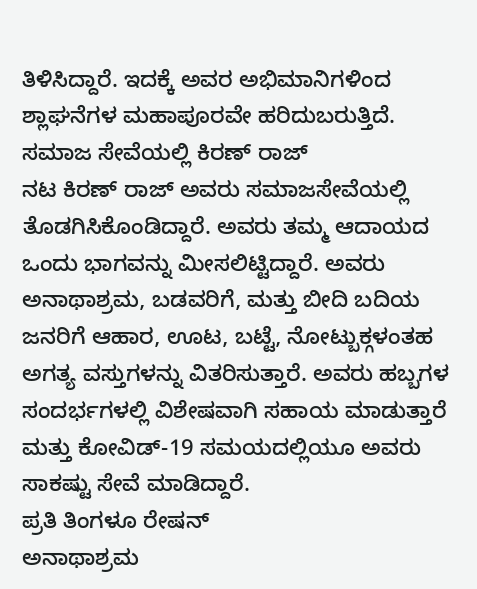ತಿಳಿಸಿದ್ದಾರೆ. ಇದಕ್ಕೆ ಅವರ ಅಭಿಮಾನಿಗಳಿಂದ ಶ್ಲಾಘನೆಗಳ ಮಹಾಪೂರವೇ ಹರಿದುಬರುತ್ತಿದೆ.
ಸಮಾಜ ಸೇವೆಯಲ್ಲಿ ಕಿರಣ್ ರಾಜ್
ನಟ ಕಿರಣ್ ರಾಜ್ ಅವರು ಸಮಾಜಸೇವೆಯಲ್ಲಿ ತೊಡಗಿಸಿಕೊಂಡಿದ್ದಾರೆ. ಅವರು ತಮ್ಮ ಆದಾಯದ ಒಂದು ಭಾಗವನ್ನು ಮೀಸಲಿಟ್ಟಿದ್ದಾರೆ. ಅವರು ಅನಾಥಾಶ್ರಮ, ಬಡವರಿಗೆ, ಮತ್ತು ಬೀದಿ ಬದಿಯ ಜನರಿಗೆ ಆಹಾರ, ಊಟ, ಬಟ್ಟೆ, ನೋಟ್ಬುಕ್ಗಳಂತಹ ಅಗತ್ಯ ವಸ್ತುಗಳನ್ನು ವಿತರಿಸುತ್ತಾರೆ. ಅವರು ಹಬ್ಬಗಳ ಸಂದರ್ಭಗಳಲ್ಲಿ ವಿಶೇಷವಾಗಿ ಸಹಾಯ ಮಾಡುತ್ತಾರೆ ಮತ್ತು ಕೋವಿಡ್-19 ಸಮಯದಲ್ಲಿಯೂ ಅವರು ಸಾಕಷ್ಟು ಸೇವೆ ಮಾಡಿದ್ದಾರೆ.
ಪ್ರತಿ ತಿಂಗಳೂ ರೇಷನ್
ಅನಾಥಾಶ್ರಮ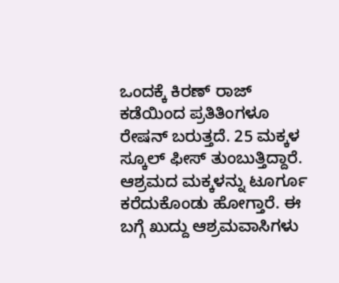ಒಂದಕ್ಕೆ ಕಿರಣ್ ರಾಜ್ ಕಡೆಯಿಂದ ಪ್ರತಿತಿಂಗಳೂ ರೇಷನ್ ಬರುತ್ತದೆ. 25 ಮಕ್ಕಳ ಸ್ಕೂಲ್ ಫೀಸ್ ತುಂಬುತ್ತಿದ್ದಾರೆ. ಆಶ್ರಮದ ಮಕ್ಕಳನ್ನು ಟೂರ್ಗೂ ಕರೆದುಕೊಂಡು ಹೋಗ್ತಾರೆ. ಈ ಬಗ್ಗೆ ಖುದ್ದು ಆಶ್ರಮವಾಸಿಗಳು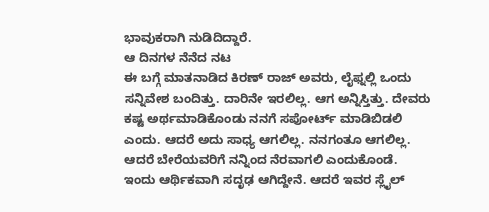ಭಾವುಕರಾಗಿ ನುಡಿದಿದ್ದಾರೆ.
ಆ ದಿನಗಳ ನೆನೆದ ನಟ
ಈ ಬಗ್ಗೆ ಮಾತನಾಡಿದ ಕಿರಣ್ ರಾಜ್ ಅವರು, ಲೈಫ್ನಲ್ಲಿ ಒಂದು ಸನ್ನಿವೇಶ ಬಂದಿತ್ತು. ದಾರಿನೇ ಇರಲಿಲ್ಲ. ಆಗ ಅನ್ನಿಸ್ತಿತ್ತು. ದೇವರು ಕಷ್ಟ ಅರ್ಥಮಾಡಿಕೊಂಡು ನನಗೆ ಸಪೋರ್ಟ್ ಮಾಡಿಬಿಡಲಿ ಎಂದು. ಆದರೆ ಅದು ಸಾಧ್ಯ ಆಗಲಿಲ್ಲ. ನನಗಂತೂ ಆಗಲಿಲ್ಲ. ಆದರೆ ಬೇರೆಯವರಿಗೆ ನನ್ನಿಂದ ನೆರವಾಗಲಿ ಎಂದುಕೊಂಡೆ. ಇಂದು ಆರ್ಥಿಕವಾಗಿ ಸದೃಢ ಆಗಿದ್ದೇನೆ. ಆದರೆ ಇವರ ಸ್ಲೈಲ್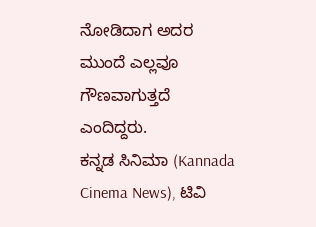ನೋಡಿದಾಗ ಅದರ ಮುಂದೆ ಎಲ್ಲವೂ ಗೌಣವಾಗುತ್ತದೆ ಎಂದಿದ್ದರು.
ಕನ್ನಡ ಸಿನಿಮಾ (Kannada Cinema News), ಟಿವಿ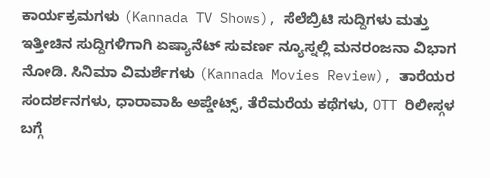ಕಾರ್ಯಕ್ರಮಗಳು (Kannada TV Shows), ಸೆಲೆಬ್ರಿಟಿ ಸುದ್ದಿಗಳು ಮತ್ತು ಇತ್ತೀಚಿನ ಸುದ್ದಿಗಳಿಗಾಗಿ ಏಷ್ಯಾನೆಟ್ ಸುವರ್ಣ ನ್ಯೂಸ್ನಲ್ಲಿ ಮನರಂಜನಾ ವಿಭಾಗ ನೋಡಿ. ಸಿನಿಮಾ ವಿಮರ್ಶೆಗಳು (Kannada Movies Review), ತಾರೆಯರ ಸಂದರ್ಶನಗಳು, ಧಾರಾವಾಹಿ ಅಪ್ಡೇಟ್ಸ್, ತೆರೆಮರೆಯ ಕಥೆಗಳು, OTT ರಿಲೀಸ್ಗಳ ಬಗ್ಗೆ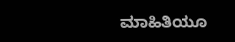ಮಾಹಿತಿಯೂ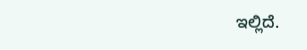ಇಲ್ಲಿದೆ.